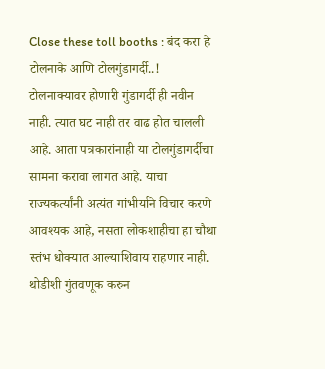Close these toll booths : बंद करा हे टोलनाके आणि टोलगुंडागर्दी..!
टोलनाक्यावर होणारी गुंडागर्दी ही नवीन नाही. त्यात घट नाही तर वाढ होत चालली आहे. आता पत्रकारांनाही या टोलगुंडागर्दीचा सामना करावा लागत आहे. याचा राज्यकर्त्यांनी अत्यंत गांभीर्याने विचार करणे आवश्यक आहे, नसता लोकशाहीचा हा चौथा स्तंभ धोक्यात आल्याशिवाय राहणार नाही.
थोडीशी गुंतवणूक करुन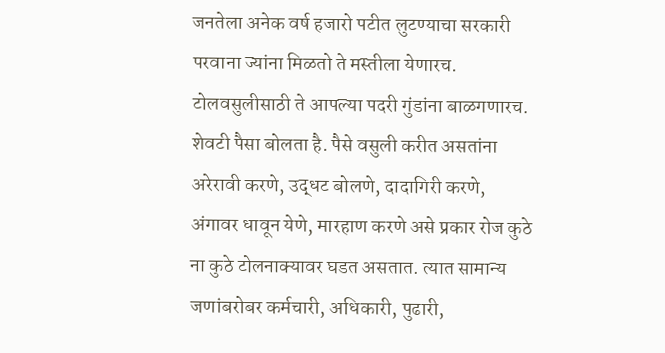जनतेला अनेक वर्ष हजारो पटीत लुटण्याचा सरकारी परवाना ज्यांना मिळतो ते मस्तीला येणारच. टोलवसुलीसाठी ते आपल्या पदरी गुंडांना बाळगणारच. शेवटी पैसा बोलता है. पैसे वसुली करीत असतांना अरेरावी करणे, उद्धट बोलणे, दादागिरी करणे, अंगावर धावून येणे, मारहाण करणे असे प्रकार रोज कुठे ना कुठे टोलनाक्यावर घडत असतात. त्यात सामान्य जणांबरोबर कर्मचारी, अधिकारी, पुढारी,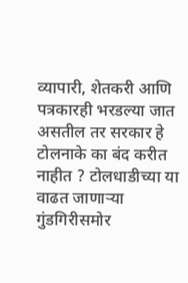व्यापारी, शेतकरी आणि पत्रकारही भरडल्या जात असतील तर सरकार हे टोलनाके का बंद करीत नाहीत ? टोलधाडीच्या या वाढत जाणाऱ्या गुंडगिरीसमोर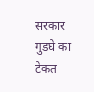सरकार गुडघे का टेकत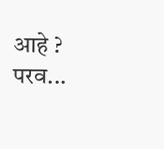आहे ?
परव...